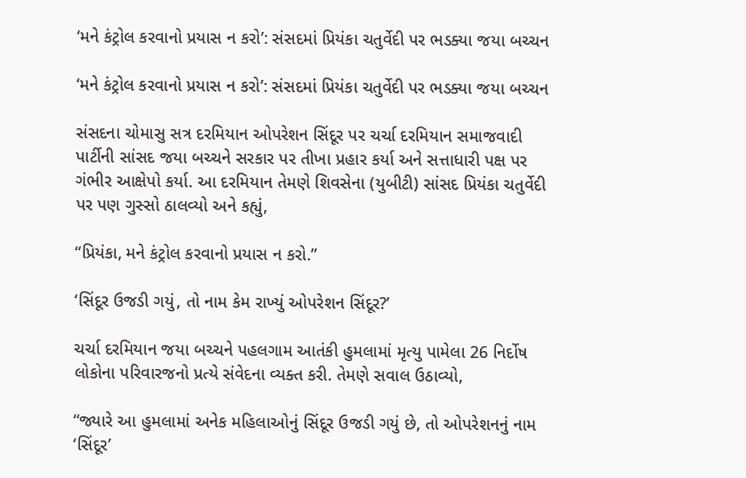‘મને કંટ્રોલ કરવાનો પ્રયાસ ન કરો’: સંસદમાં પ્રિયંકા ચતુર્વેદી પર ભડક્યા જયા બચ્ચન

‘મને કંટ્રોલ કરવાનો પ્રયાસ ન કરો’: સંસદમાં પ્રિયંકા ચતુર્વેદી પર ભડક્યા જયા બચ્ચન

સંસદના ચોમાસુ સત્ર દરમિયાન ઓપરેશન સિંદૂર પર ચર્ચા દરમિયાન સમાજવાદી પાર્ટીની સાંસદ જયા બચ્ચને સરકાર પર તીખા પ્રહાર કર્યા અને સત્તાધારી પક્ષ પર ગંભીર આક્ષેપો કર્યા. આ દરમિયાન તેમણે શિવસેના (યુબીટી) સાંસદ પ્રિયંકા ચતુર્વેદી પર પણ ગુસ્સો ઠાલવ્યો અને કહ્યું,

“પ્રિયંકા, મને કંટ્રોલ કરવાનો પ્રયાસ ન કરો.”

‘સિંદૂર ઉજડી ગયું, તો નામ કેમ રાખ્યું ઓપરેશન સિંદૂર?’

ચર્ચા દરમિયાન જયા બચ્ચને પહલગામ આતંકી હુમલામાં મૃત્યુ પામેલા 26 નિર્દોષ લોકોના પરિવારજનો પ્રત્યે સંવેદના વ્યક્ત કરી. તેમણે સવાલ ઉઠાવ્યો,

“જ્યારે આ હુમલામાં અનેક મહિલાઓનું સિંદૂર ઉજડી ગયું છે, તો ઓપરેશનનું નામ ‘સિંદૂર’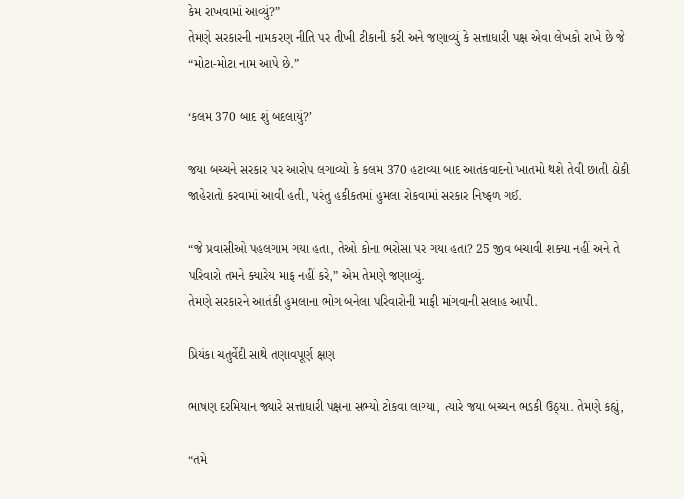કેમ રાખવામાં આવ્યું?”
તેમણે સરકારની નામકરણ નીતિ પર તીખી ટીકાની કરી અને જણાવ્યું કે સત્તાધારી પક્ષ એવા લેખકો રાખે છે જે “મોટા-મોટા નામ આપે છે.”

‘કલમ 370 બાદ શું બદલાયું?’

જયા બચ્ચને સરકાર પર આરોપ લગાવ્યો કે કલમ 370 હટાવ્યા બાદ આતંકવાદનો ખાતમો થશે તેવી છાતી ઠોકી જાહેરાતો કરવામાં આવી હતી, પરંતુ હકીકતમાં હુમલા રોકવામાં સરકાર નિષ્ફળ ગઈ.

“જે પ્રવાસીઓ પહલગામ ગયા હતા, તેઓ કોના ભરોસા પર ગયા હતા? 25 જીવ બચાવી શક્યા નહીં અને તે પરિવારો તમને ક્યારેય માફ નહીં કરે,” એમ તેમણે જણાવ્યું.
તેમણે સરકારને આતંકી હુમલાના ભોગ બનેલા પરિવારોની માફી માંગવાની સલાહ આપી.

પ્રિયંકા ચતુર્વેદી સાથે તણાવપૂર્ણ ક્ષણ

ભાષણ દરમિયાન જ્યારે સત્તાધારી પક્ષના સભ્યો ટોકવા લાગ્યા, ત્યારે જયા બચ્ચન ભડકી ઉઠ્યા. તેમણે કહ્યું,

“તમે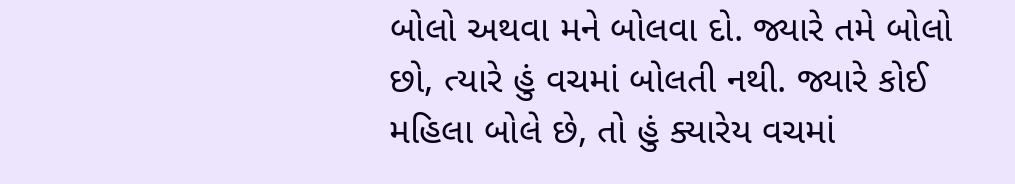બોલો અથવા મને બોલવા દો. જ્યારે તમે બોલો છો, ત્યારે હું વચમાં બોલતી નથી. જ્યારે કોઈ મહિલા બોલે છે, તો હું ક્યારેય વચમાં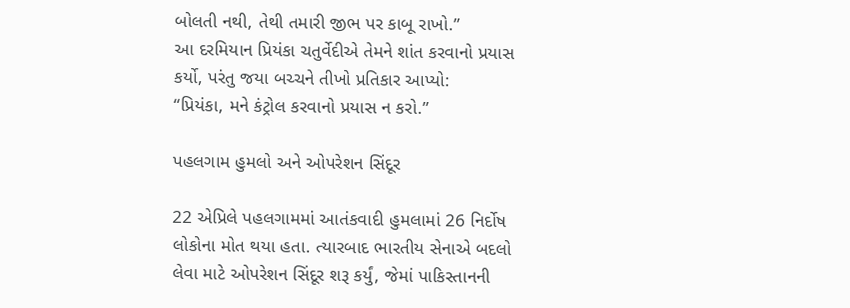બોલતી નથી, તેથી તમારી જીભ પર કાબૂ રાખો.”
આ દરમિયાન પ્રિયંકા ચતુર્વેદીએ તેમને શાંત કરવાનો પ્રયાસ કર્યો, પરંતુ જયા બચ્ચને તીખો પ્રતિકાર આપ્યો:
“પ્રિયંકા, મને કંટ્રોલ કરવાનો પ્રયાસ ન કરો.”

પહલગામ હુમલો અને ઓપરેશન સિંદૂર

22 એપ્રિલે પહલગામમાં આતંકવાદી હુમલામાં 26 નિર્દોષ લોકોના મોત થયા હતા. ત્યારબાદ ભારતીય સેનાએ બદલો લેવા માટે ઓપરેશન સિંદૂર શરૂ કર્યું, જેમાં પાકિસ્તાનની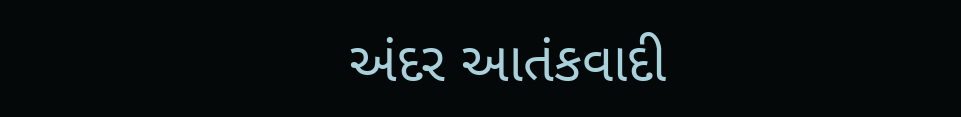અંદર આતંકવાદી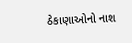ઠેકાણાઓનો નાશ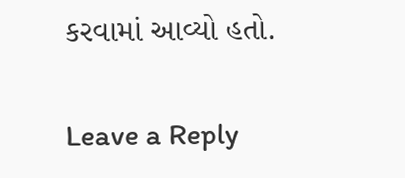કરવામાં આવ્યો હતો.

Leave a Reply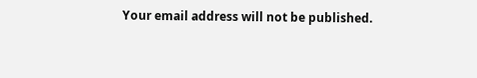Your email address will not be published.